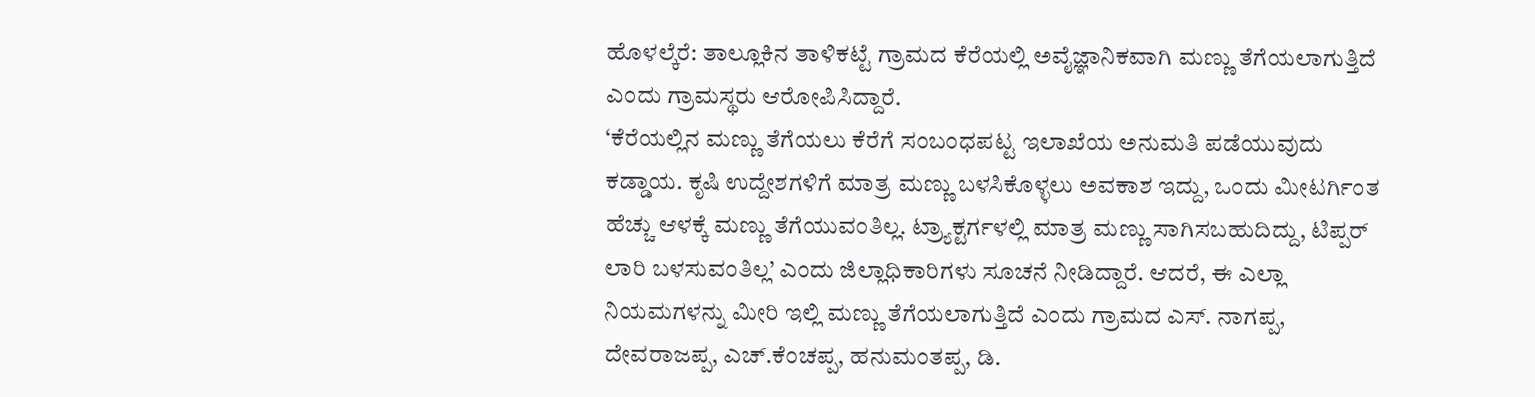ಹೊಳಲ್ಕೆರೆ: ತಾಲ್ಲೂಕಿನ ತಾಳಿಕಟ್ಟೆ ಗ್ರಾಮದ ಕೆರೆಯಲ್ಲಿ ಅವೈಜ್ಞಾನಿಕವಾಗಿ ಮಣ್ಣು ತೆಗೆಯಲಾಗುತ್ತಿದೆ ಎಂದು ಗ್ರಾಮಸ್ಥರು ಆರೋಪಿಸಿದ್ದಾರೆ.
‘ಕೆರೆಯಲ್ಲಿನ ಮಣ್ಣು ತೆಗೆಯಲು ಕೆರೆಗೆ ಸಂಬಂಧಪಟ್ಟ ಇಲಾಖೆಯ ಅನುಮತಿ ಪಡೆಯುವುದು ಕಡ್ಡಾಯ. ಕೃಷಿ ಉದ್ದೇಶಗಳಿಗೆ ಮಾತ್ರ ಮಣ್ಣು ಬಳಸಿಕೊಳ್ಳಲು ಅವಕಾಶ ಇದ್ದು, ಒಂದು ಮೀಟರ್ಗಿಂತ ಹೆಚ್ಚು ಆಳಕ್ಕೆ ಮಣ್ಣು ತೆಗೆಯುವಂತಿಲ್ಲ. ಟ್ರ್ಯಾಕ್ಟರ್ಗಳಲ್ಲಿ ಮಾತ್ರ ಮಣ್ಣು ಸಾಗಿಸಬಹುದಿದ್ದು, ಟಿಪ್ಪರ್ ಲಾರಿ ಬಳಸುವಂತಿಲ್ಲ’ ಎಂದು ಜಿಲ್ಲಾಧಿಕಾರಿಗಳು ಸೂಚನೆ ನೀಡಿದ್ದಾರೆ. ಆದರೆ, ಈ ಎಲ್ಲಾ ನಿಯಮಗಳನ್ನು ಮೀರಿ ಇಲ್ಲಿ ಮಣ್ಣು ತೆಗೆಯಲಾಗುತ್ತಿದೆ ಎಂದು ಗ್ರಾಮದ ಎಸ್. ನಾಗಪ್ಪ, ದೇವರಾಜಪ್ಪ, ಎಚ್.ಕೆಂಚಪ್ಪ, ಹನುಮಂತಪ್ಪ, ಡಿ.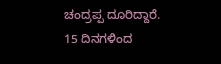ಚಂದ್ರಪ್ಪ ದೂರಿದ್ದಾರೆ.
15 ದಿನಗಳಿಂದ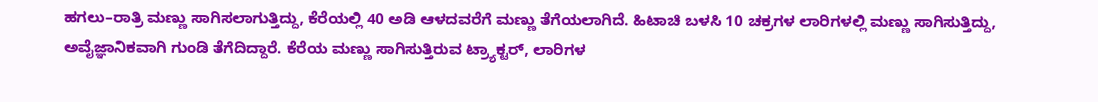ಹಗಲು–ರಾತ್ರಿ ಮಣ್ಣು ಸಾಗಿಸಲಾಗುತ್ತಿದ್ದು, ಕೆರೆಯಲ್ಲಿ 40 ಅಡಿ ಆಳದವರೆಗೆ ಮಣ್ಣು ತೆಗೆಯಲಾಗಿದೆ. ಹಿಟಾಚಿ ಬಳಸಿ 10 ಚಕ್ರಗಳ ಲಾರಿಗಳಲ್ಲಿ ಮಣ್ಣು ಸಾಗಿಸುತ್ತಿದ್ದು, ಅವೈಜ್ಞಾನಿಕವಾಗಿ ಗುಂಡಿ ತೆಗೆದಿದ್ದಾರೆ. ಕೆರೆಯ ಮಣ್ಣು ಸಾಗಿಸುತ್ತಿರುವ ಟ್ರ್ಯಾಕ್ಟರ್, ಲಾರಿಗಳ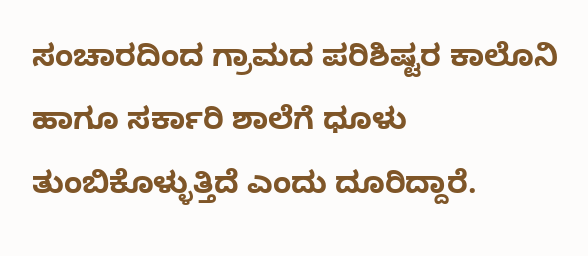ಸಂಚಾರದಿಂದ ಗ್ರಾಮದ ಪರಿಶಿಷ್ಟರ ಕಾಲೊನಿ ಹಾಗೂ ಸರ್ಕಾರಿ ಶಾಲೆಗೆ ಧೂಳು ತುಂಬಿಕೊಳ್ಳುತ್ತಿದೆ ಎಂದು ದೂರಿದ್ದಾರೆ.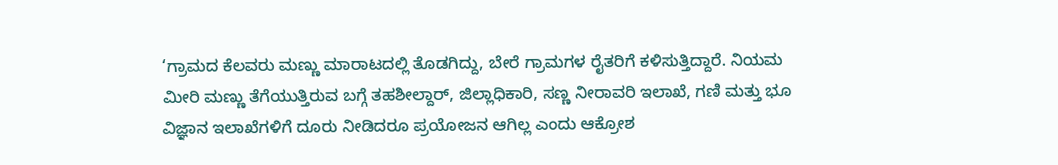‘ಗ್ರಾಮದ ಕೆಲವರು ಮಣ್ಣು ಮಾರಾಟದಲ್ಲಿ ತೊಡಗಿದ್ದು, ಬೇರೆ ಗ್ರಾಮಗಳ ರೈತರಿಗೆ ಕಳಿಸುತ್ತಿದ್ದಾರೆ. ನಿಯಮ ಮೀರಿ ಮಣ್ಣು ತೆಗೆಯುತ್ತಿರುವ ಬಗ್ಗೆ ತಹಶೀಲ್ದಾರ್, ಜಿಲ್ಲಾಧಿಕಾರಿ, ಸಣ್ಣ ನೀರಾವರಿ ಇಲಾಖೆ, ಗಣಿ ಮತ್ತು ಭೂ ವಿಜ್ಞಾನ ಇಲಾಖೆಗಳಿಗೆ ದೂರು ನೀಡಿದರೂ ಪ್ರಯೋಜನ ಆಗಿಲ್ಲ ಎಂದು ಆಕ್ರೋಶ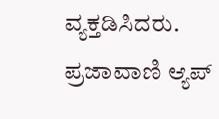ವ್ಯಕ್ತಡಿಸಿದರು.
ಪ್ರಜಾವಾಣಿ ಆ್ಯಪ್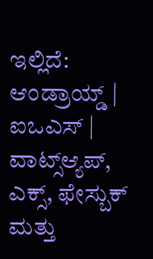ಇಲ್ಲಿದೆ: ಆಂಡ್ರಾಯ್ಡ್ | ಐಒಎಸ್ | ವಾಟ್ಸ್ಆ್ಯಪ್, ಎಕ್ಸ್, ಫೇಸ್ಬುಕ್ ಮತ್ತು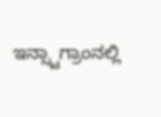ಇನ್ಸ್ಟಾಗ್ರಾಂನಲ್ಲಿ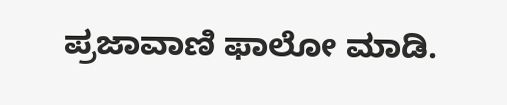ಪ್ರಜಾವಾಣಿ ಫಾಲೋ ಮಾಡಿ.